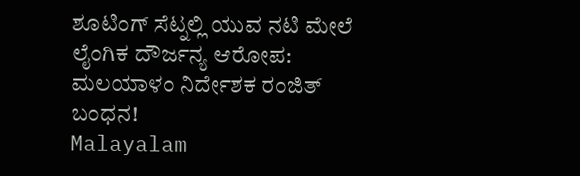ಶೂಟಿಂಗ್ ಸೆಟ್ನಲ್ಲಿ ಯುವ ನಟಿ ಮೇಲೆ ಲೈಂಗಿಕ ದೌರ್ಜನ್ಯ ಆರೋಪ: ಮಲಯಾಳಂ ನಿರ್ದೇಶಕ ರಂಜಿತ್ ಬಂಧನ!
Malayalam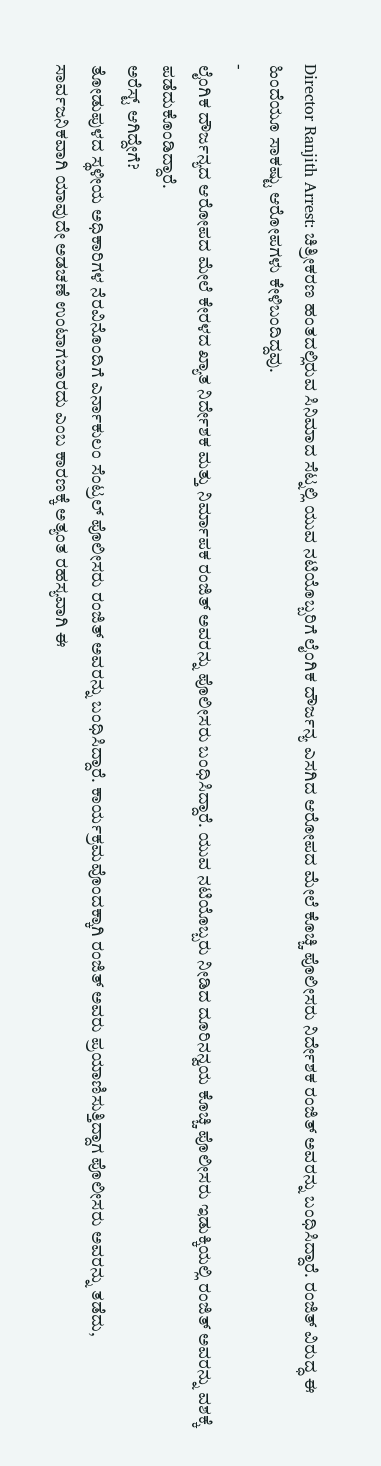Director Ranjith Arrest: ಚಿತ್ರೀಕರಣ ಹಂತದಲ್ಲಿರುವ ಸಿನಿಮಾದ ಸೆಟ್ನಲ್ಲಿ ಯುವ ನಟಿಯೊಬ್ಬರಿಗೆ ಲೈಂಗಿಕ ದೌರ್ಜನ್ಯ ಎಸಗಿದ ಆರೋಪದ ಮೇಲೆ ಕೊಚ್ಚಿ ಪೊಲೀಸರು ನಿರ್ದೇಶಕ ರಂಜಿತ್ ಅವರನ್ನು ಬಂಧಿಸಿದ್ದಾರೆ. ರಂಜಿತ್ ವಿರುದ್ಧ ಈ ಹಿಂದೆಯೂ ಸಾಕಷ್ಟು ಆರೋಪಗಳು ಕೇಳಿಬಂದಿದ್ದವು.
-
ಲೈಂಗಿಕ ದೌರ್ಜನ್ಯದ ಆರೋಪದ ಮೇಲೆ ಕೇರಳದ ಖ್ಯಾತ ನಿರ್ದೇಶಕ ಮತ್ತು ನಿರ್ಮಾಪಕ ರಂಜಿತ್ ಅವರನ್ನು ಪೊಲೀಸರು ಬಂಧಿಸಿದ್ದಾರೆ. ಯುವ ನಟಿಯೊಬ್ಬರು ನೀಡಿದ ದೂರಿನನ್ವಯ ಕೊಚ್ಚಿ ಪೊಲೀಸರು ಇಡುಕ್ಕಿಯಲ್ಲಿ ರಂಜಿತ್ ಅವರನ್ನು ವಶಕ್ಕೆ ಪಡೆದುಕೊಂಡಿದ್ದಾರೆ.
ಅರೆಸ್ಟ್ ಆಗಿದ್ದೇಗೆ?
ತೋಡುಪುಳದ ಸ್ಥಳೀಯ ಅಧಿಕಾರಿಗಳ ನೆರವಿನೊಂದಿಗೆ ಎರ್ನಾಕುಲಂ ಸೆಂಟ್ರಲ್ ಪೊಲೀಸರು ರಂಜಿತ್ ಅವರನ್ನು ಬಂಧಿಸಿದ್ದಾರೆ. ಕಾರ್ಯಕ್ರಮವೊಂದಕ್ಕಾಗಿ ರಂಜಿತ್ ಅವರು ಪ್ರಯಾಣಿಸುತ್ತಿದ್ದಾಗ ಪೊಲೀಸರು ಅವರನ್ನು ತಡೆದು, ಸಾರ್ವಜನಿಕವಾಗಿ ಯಾವುದೇ ಅಡಚಣೆ ಉಂಟಾಗಬಾರದು ಎಂಬ ಕಾರಣಕ್ಕೆ ಅತ್ಯಂತ ರಹಸ್ಯವಾಗಿ ಈ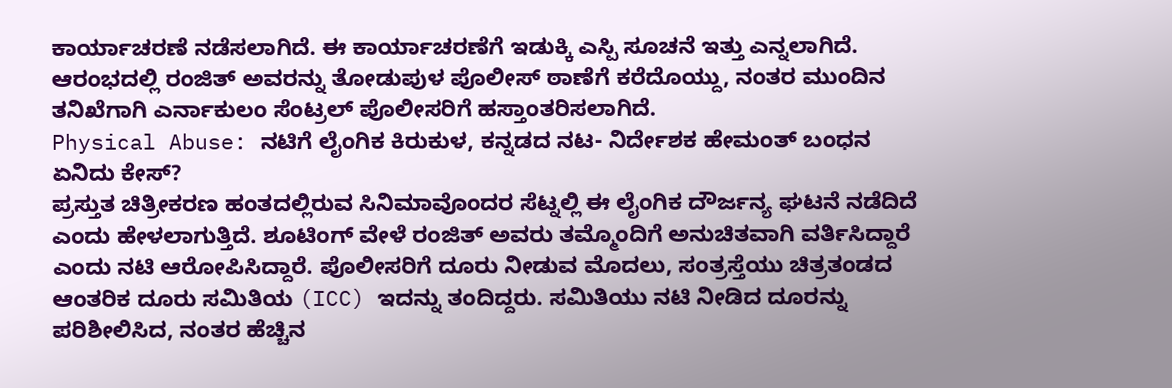ಕಾರ್ಯಾಚರಣೆ ನಡೆಸಲಾಗಿದೆ. ಈ ಕಾರ್ಯಾಚರಣೆಗೆ ಇಡುಕ್ಕಿ ಎಸ್ಪಿ ಸೂಚನೆ ಇತ್ತು ಎನ್ನಲಾಗಿದೆ. ಆರಂಭದಲ್ಲಿ ರಂಜಿತ್ ಅವರನ್ನು ತೋಡುಪುಳ ಪೊಲೀಸ್ ಠಾಣೆಗೆ ಕರೆದೊಯ್ದು, ನಂತರ ಮುಂದಿನ ತನಿಖೆಗಾಗಿ ಎರ್ನಾಕುಲಂ ಸೆಂಟ್ರಲ್ ಪೊಲೀಸರಿಗೆ ಹಸ್ತಾಂತರಿಸಲಾಗಿದೆ.
Physical Abuse: ನಟಿಗೆ ಲೈಂಗಿಕ ಕಿರುಕುಳ, ಕನ್ನಡದ ನಟ- ನಿರ್ದೇಶಕ ಹೇಮಂತ್ ಬಂಧನ
ಏನಿದು ಕೇಸ್?
ಪ್ರಸ್ತುತ ಚಿತ್ರೀಕರಣ ಹಂತದಲ್ಲಿರುವ ಸಿನಿಮಾವೊಂದರ ಸೆಟ್ನಲ್ಲಿ ಈ ಲೈಂಗಿಕ ದೌರ್ಜನ್ಯ ಘಟನೆ ನಡೆದಿದೆ ಎಂದು ಹೇಳಲಾಗುತ್ತಿದೆ. ಶೂಟಿಂಗ್ ವೇಳೆ ರಂಜಿತ್ ಅವರು ತಮ್ಮೊಂದಿಗೆ ಅನುಚಿತವಾಗಿ ವರ್ತಿಸಿದ್ದಾರೆ ಎಂದು ನಟಿ ಆರೋಪಿಸಿದ್ದಾರೆ. ಪೊಲೀಸರಿಗೆ ದೂರು ನೀಡುವ ಮೊದಲು, ಸಂತ್ರಸ್ತೆಯು ಚಿತ್ರತಂಡದ ಆಂತರಿಕ ದೂರು ಸಮಿತಿಯ (ICC) ಇದನ್ನು ತಂದಿದ್ದರು. ಸಮಿತಿಯು ನಟಿ ನೀಡಿದ ದೂರನ್ನು ಪರಿಶೀಲಿಸಿದ, ನಂತರ ಹೆಚ್ಚಿನ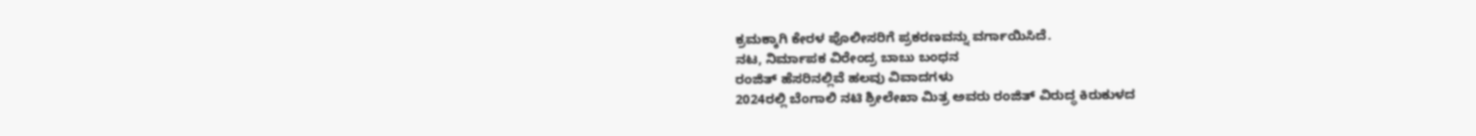ಕ್ರಮಕ್ಕಾಗಿ ಕೇರಳ ಪೊಲೀಸರಿಗೆ ಪ್ರಕರಣವನ್ನು ವರ್ಗಾಯಿಸಿದೆ.
ನಟ, ನಿರ್ಮಾಪಕ ವಿರೇಂದ್ರ ಬಾಬು ಬಂಧನ
ರಂಜಿತ್ ಹೆಸರಿನಲ್ಲಿವೆ ಹಲವು ವಿವಾದಗಳು
2024ರಲ್ಲಿ ಬೆಂಗಾಲಿ ನಟಿ ಶ್ರೀಲೇಖಾ ಮಿತ್ರ ಅವರು ರಂಜಿತ್ ವಿರುದ್ಧ ಕಿರುಕುಳದ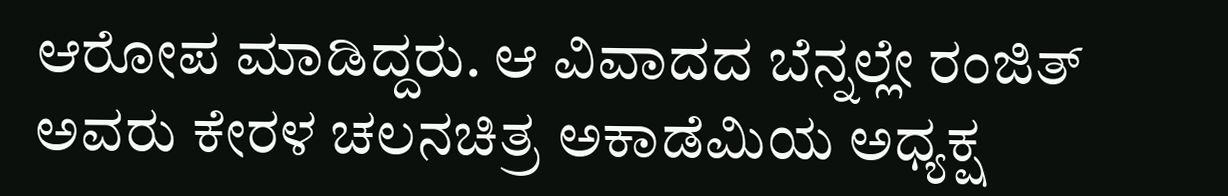ಆರೋಪ ಮಾಡಿದ್ದರು. ಆ ವಿವಾದದ ಬೆನ್ನಲ್ಲೇ ರಂಜಿತ್ ಅವರು ಕೇರಳ ಚಲನಚಿತ್ರ ಅಕಾಡೆಮಿಯ ಅಧ್ಯಕ್ಷ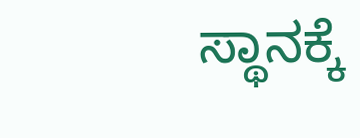ಸ್ಥಾನಕ್ಕೆ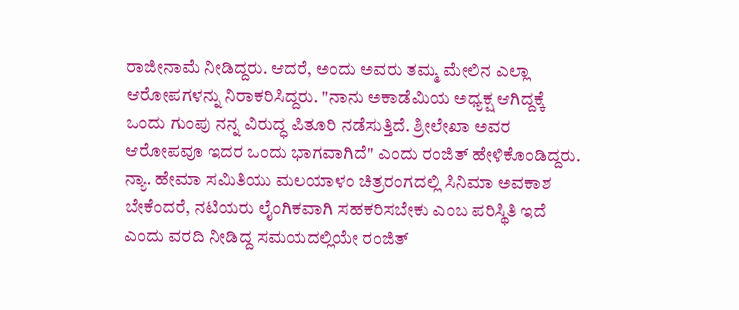ರಾಜೀನಾಮೆ ನೀಡಿದ್ದರು. ಆದರೆ, ಅಂದು ಅವರು ತಮ್ಮ ಮೇಲಿನ ಎಲ್ಲಾ ಆರೋಪಗಳನ್ನು ನಿರಾಕರಿಸಿದ್ದರು. "ನಾನು ಅಕಾಡೆಮಿಯ ಅಧ್ಯಕ್ಷ ಆಗಿದ್ದಕ್ಕೆ ಒಂದು ಗುಂಪು ನನ್ನ ವಿರುದ್ಧ ಪಿತೂರಿ ನಡೆಸುತ್ತಿದೆ. ಶ್ರೀಲೇಖಾ ಅವರ ಆರೋಪವೂ ಇದರ ಒಂದು ಭಾಗವಾಗಿದೆ" ಎಂದು ರಂಜಿತ್ ಹೇಳಿಕೊಂಡಿದ್ದರು.
ನ್ಯಾ. ಹೇಮಾ ಸಮಿತಿಯು ಮಲಯಾಳಂ ಚಿತ್ರರಂಗದಲ್ಲಿ ಸಿನಿಮಾ ಅವಕಾಶ ಬೇಕೆಂದರೆ, ನಟಿಯರು ಲೈಂಗಿಕವಾಗಿ ಸಹಕರಿಸಬೇಕು ಎಂಬ ಪರಿಸ್ಥಿತಿ ಇದೆ ಎಂದು ವರದಿ ನೀಡಿದ್ದ ಸಮಯದಲ್ಲಿಯೇ ರಂಜಿತ್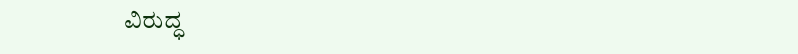ವಿರುದ್ಧ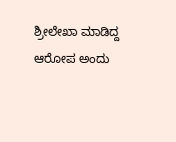ಶ್ರೀಲೇಖಾ ಮಾಡಿದ್ದ ಆರೋಪ ಅಂದು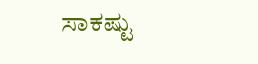ಸಾಕಷ್ಟು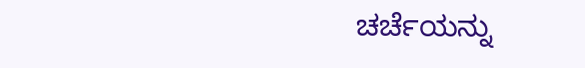ಚರ್ಚೆಯನ್ನು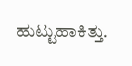ಹುಟ್ಟುಹಾಕಿತ್ತು.